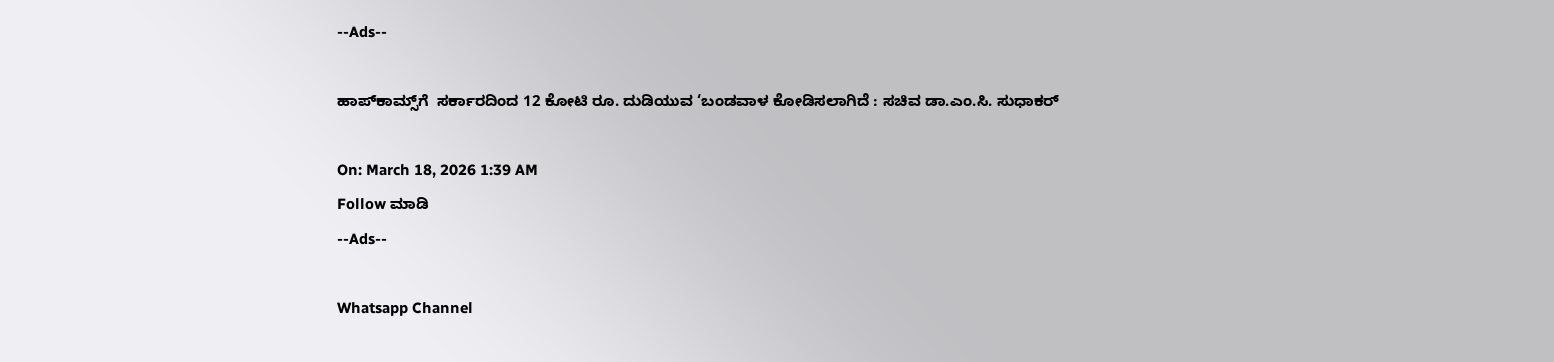--Ads--

ಹಾಪ್‌ಕಾಮ್ಸ್‌ಗೆ  ಸರ್ಕಾರದಿಂದ 12 ಕೋಟಿ ರೂ. ದುಡಿಯುವ ‘ಬಂಡವಾಳ ಕೋಡಿಸಲಾಗಿದೆ : ಸಚಿವ ಡಾ.ಎಂ.ಸಿ. ಸುಧಾಕರ್

On: March 18, 2026 1:39 AM
Follow ಮಾಡಿ
--Ads--

Whatsapp Channel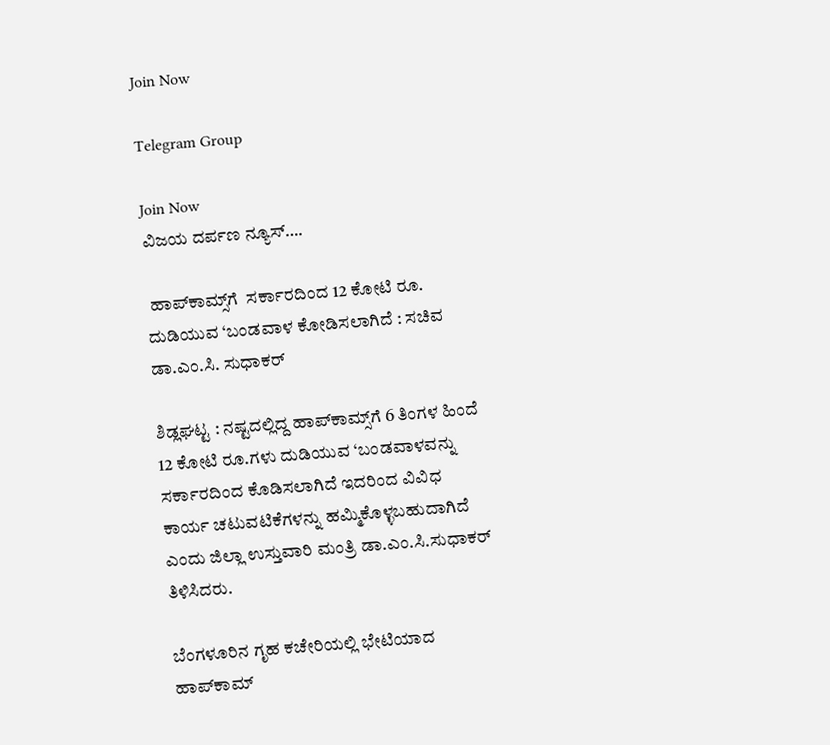Join Now

Telegram Group

Join Now
ವಿಜಯ ದರ್ಪಣ ನ್ಯೂಸ್….

 ಹಾಪ್‌ಕಾಮ್ಸ್‌ಗೆ  ಸರ್ಕಾರದಿಂದ 12 ಕೋಟಿ ರೂ. ದುಡಿಯುವ ‘ಬಂಡವಾಳ ಕೋಡಿಸಲಾಗಿದೆ : ಸಚಿವ ಡಾ.ಎಂ.ಸಿ. ಸುಧಾಕರ್

ಶಿಡ್ಲಘಟ್ಟ : ನಷ್ಟದಲ್ಲಿದ್ದ ಹಾಪ್‌ಕಾಮ್ಸ್‌ಗೆ 6 ತಿಂಗಳ ಹಿಂದೆ 12 ಕೋಟಿ ರೂ.ಗಳು ದುಡಿಯುವ ‘ಬಂಡವಾಳವನ್ನು ಸರ್ಕಾರದಿಂದ ಕೊಡಿಸಲಾಗಿದೆ ಇದರಿಂದ ವಿವಿಧ ಕಾರ್ಯ ಚಟುವಟಿಕೆಗಳನ್ನು ಹಮ್ಮಿಕೊಳ್ಳಬಹುದಾಗಿದೆ
ಎಂದು ಜಿಲ್ಲಾ ಉಸ್ತುವಾರಿ ಮಂತ್ರಿ ಡಾ.ಎಂ.ಸಿ.ಸುಧಾಕರ್ ತಿಳಿಸಿದರು.

ಬೆಂಗಳೂರಿನ ಗೃಹ ಕಚೇರಿಯಲ್ಲಿ ಭೇಟಿಯಾದ ಹಾಪ್‌ಕಾಮ್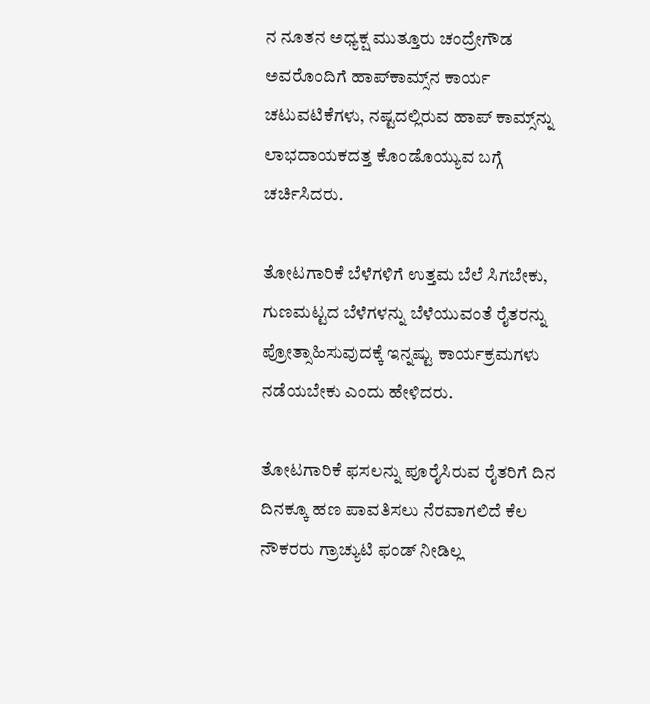ನ ನೂತನ ಅಧ್ಯಕ್ಷ ಮುತ್ತೂರು ಚಂದ್ರೇಗೌಡ ಅವರೊಂದಿಗೆ ಹಾಪ್‌ಕಾಮ್ಸ್‌ನ ಕಾರ್ಯ ಚಟುವಟಿಕೆಗಳು, ನಷ್ಟದಲ್ಲಿರುವ ಹಾಪ್ ಕಾಮ್ಸ್‌ನ್ನು ಲಾಭದಾಯಕದತ್ತ ಕೊಂಡೊಯ್ಯುವ ಬಗ್ಗೆ ಚರ್ಚಿಸಿದರು.

ತೋಟಗಾರಿಕೆ ಬೆಳೆಗಳಿಗೆ ಉತ್ತಮ ಬೆಲೆ ಸಿಗಬೇಕು, ಗುಣಮಟ್ಟದ ಬೆಳೆಗಳನ್ನು ಬೆಳೆಯುವಂತೆ ರೈತರನ್ನು ಪ್ರೋತ್ಸಾಹಿಸುವುದಕ್ಕೆ ಇನ್ನಷ್ಟು ಕಾರ್ಯಕ್ರಮಗಳು ನಡೆಯಬೇಕು ಎಂದು ಹೇಳಿದರು.

ತೋಟಗಾರಿಕೆ ಫಸಲನ್ನು ಪೂರೈಸಿರುವ ರೈತರಿಗೆ ದಿನ ದಿನಕ್ಕೂ ಹಣ ಪಾವತಿಸಲು ನೆರವಾಗಲಿದೆ ಕೆಲ ನೌಕರರು ಗ್ರಾಚ್ಯುಟಿ ಫಂಡ್ ನೀಡಿಲ್ಲ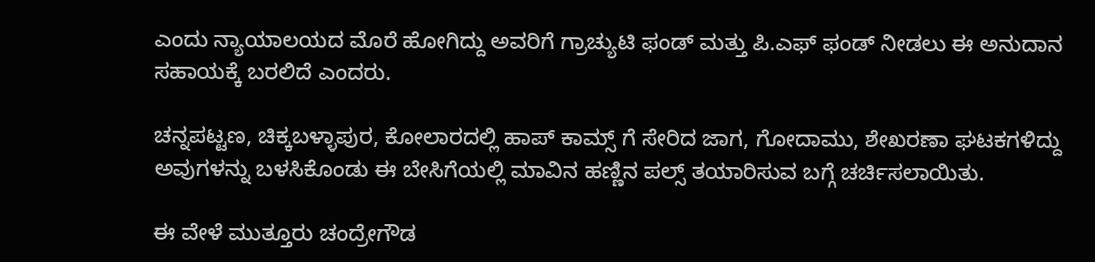ಎಂದು ನ್ಯಾಯಾಲಯದ ಮೊರೆ ಹೋಗಿದ್ದು ಅವರಿಗೆ ಗ್ರಾಚ್ಯುಟಿ ಫಂಡ್ ಮತ್ತು ಪಿ.ಎಫ್ ಫಂಡ್ ನೀಡಲು ಈ ಅನುದಾನ ಸಹಾಯಕ್ಕೆ ಬರಲಿದೆ ಎಂದರು.

ಚನ್ನಪಟ್ಟಣ, ಚಿಕ್ಕಬಳ್ಳಾಪುರ, ಕೋಲಾರದಲ್ಲಿ ಹಾಪ್ ಕಾಮ್ಸ್ ಗೆ ಸೇರಿದ ಜಾಗ, ಗೋದಾಮು, ಶೇಖರಣಾ ಘಟಕಗಳಿದ್ದು ಅವುಗಳನ್ನು ಬಳಸಿಕೊಂಡು ಈ ಬೇಸಿಗೆಯಲ್ಲಿ ಮಾವಿನ ಹಣ್ಣಿನ ಪಲ್ಸ್ ತಯಾರಿಸುವ ಬಗ್ಗೆ ಚರ್ಚಿಸಲಾಯಿತು.

ಈ ವೇಳೆ ಮುತ್ತೂರು ಚಂದ್ರೇಗೌಡ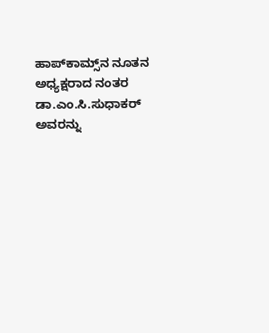ಹಾಪ್‌ಕಾಮ್ಸ್‌ನ ನೂತನ ಅಧ್ಯಕ್ಷರಾದ ನಂತರ ಡಾ.ಎಂ.ಸಿ.ಸುಧಾಕರ್ ಅವರನ್ನು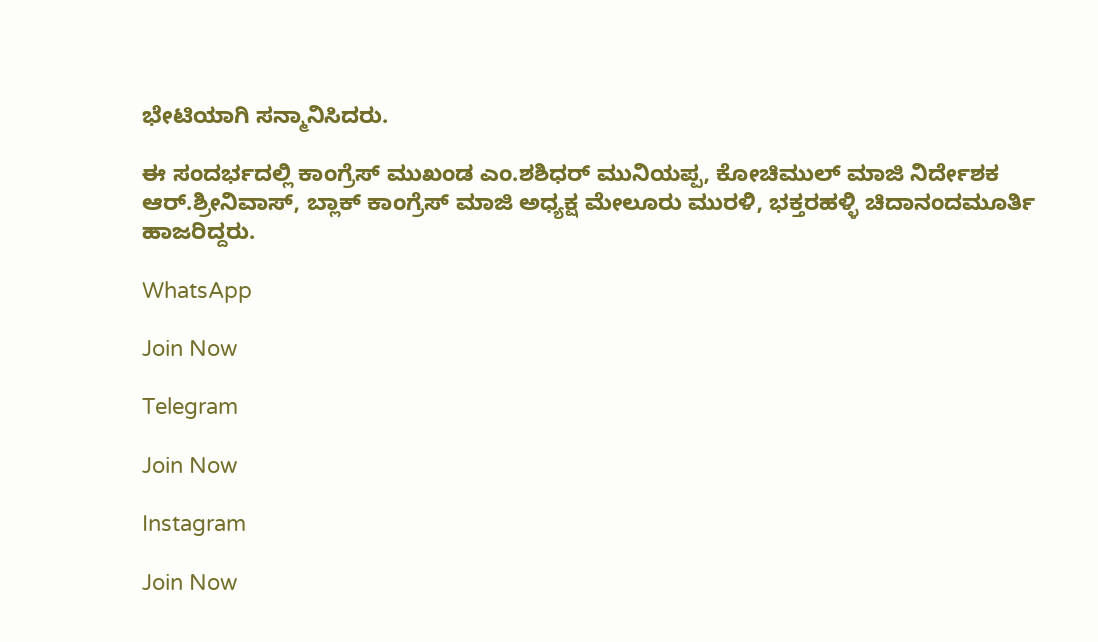ಭೇಟಿಯಾಗಿ ಸನ್ಮಾನಿಸಿದರು.

ಈ ಸಂದರ್ಭದಲ್ಲಿ ಕಾಂಗ್ರೆಸ್ ಮುಖಂಡ ಎಂ.ಶಶಿಧರ್ ಮುನಿಯಪ್ಪ, ಕೋಚಿಮುಲ್ ಮಾಜಿ ನಿರ್ದೇಶಕ ಆರ್.ಶ್ರೀನಿವಾಸ್, ಬ್ಲಾಕ್ ಕಾಂಗ್ರೆಸ್ ಮಾಜಿ ಅಧ್ಯಕ್ಷ ಮೇಲೂರು ಮುರಳಿ, ಭಕ್ತರಹಳ್ಳಿ ಚಿದಾನಂದಮೂರ್ತಿ
ಹಾಜರಿದ್ದರು.

WhatsApp

Join Now

Telegram

Join Now

Instagram

Join Now